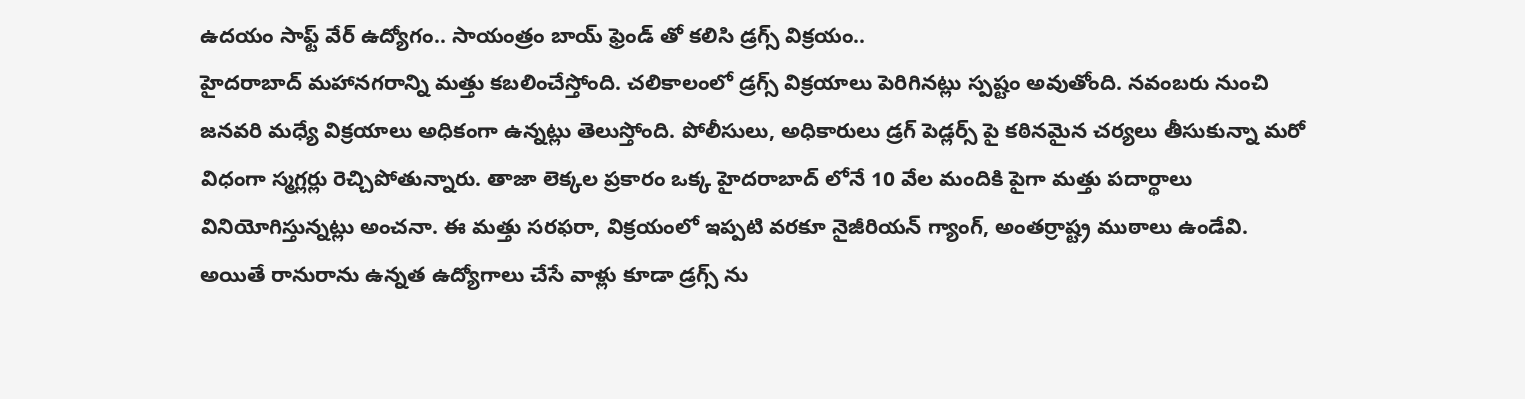ఉదయం సాఫ్ట్ వేర్ ఉద్యోగం.. సాయంత్రం బాయ్ ఫ్రెండ్ తో కలిసి డ్రగ్స్ విక్రయం..
హైదరాబాద్ మహానగరాన్ని మత్తు కబలించేస్తోంది. చలికాలంలో డ్రగ్స్ విక్రయాలు పెరిగినట్లు స్పష్టం అవుతోంది. నవంబరు నుంచి జనవరి మధ్యే విక్రయాలు అధికంగా ఉన్నట్లు తెలుస్తోంది. పోలీసులు, అధికారులు డ్రగ్ పెడ్లర్స్ పై కఠినమైన చర్యలు తీసుకున్నా మరో విధంగా స్మగ్లర్లు రెచ్చిపోతున్నారు. తాజా లెక్కల ప్రకారం ఒక్క హైదరాబాద్ లోనే 10 వేల మందికి పైగా మత్తు పదార్థాలు వినియోగిస్తున్నట్లు అంచనా. ఈ మత్తు సరఫరా, విక్రయంలో ఇప్పటి వరకూ నైజీరియన్ గ్యాంగ్, అంతర్రాష్ట్ర ముఠాలు ఉండేవి. అయితే రానురాను ఉన్నత ఉద్యోగాలు చేసే వాళ్లు కూడా డ్రగ్స్ ను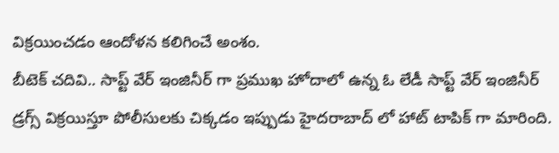విక్రయించడం ఆందోళన కలిగించే అంశం.
బీటెక్ చదివి.. సాప్ట్ వేర్ ఇంజినీర్ గా ప్రముఖ హోదాలో ఉన్న ఓ లేడీ సాప్ట్ వేర్ ఇంజినీర్ డ్రగ్స్ విక్రయిస్తూ పోలీసులకు చిక్కడం ఇప్పుడు హైదరాబాద్ లో హాట్ టాపిక్ గా మారింది.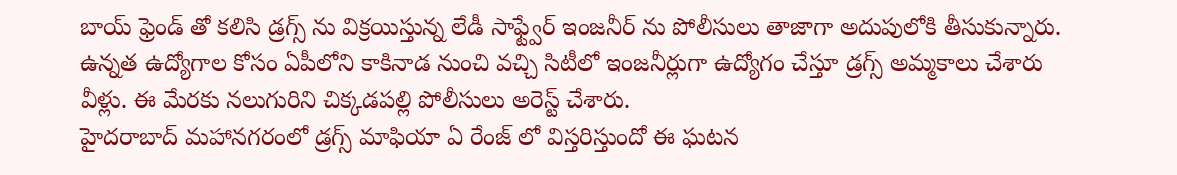బాయ్ ఫ్రెండ్ తో కలిసి డ్రగ్స్ ను విక్రయిస్తున్న లేడీ సాఫ్ట్వేర్ ఇంజనీర్ ను పోలీసులు తాజాగా అదుపులోకి తీసుకున్నారు. ఉన్నత ఉద్యోగాల కోసం ఏపీలోని కాకినాడ నుంచి వచ్చి సిటీలో ఇంజనీర్లుగా ఉద్యోగం చేస్తూ డ్రగ్స్ అమ్మకాలు చేశారు వీళ్లు. ఈ మేరకు నలుగురిని చిక్కడపల్లి పోలీసులు అరెస్ట్ చేశారు.
హైదరాబాద్ మహానగరంలో డ్రగ్స్ మాఫియా ఏ రేంజ్ లో విస్తరిస్తుందో ఈ ఘటన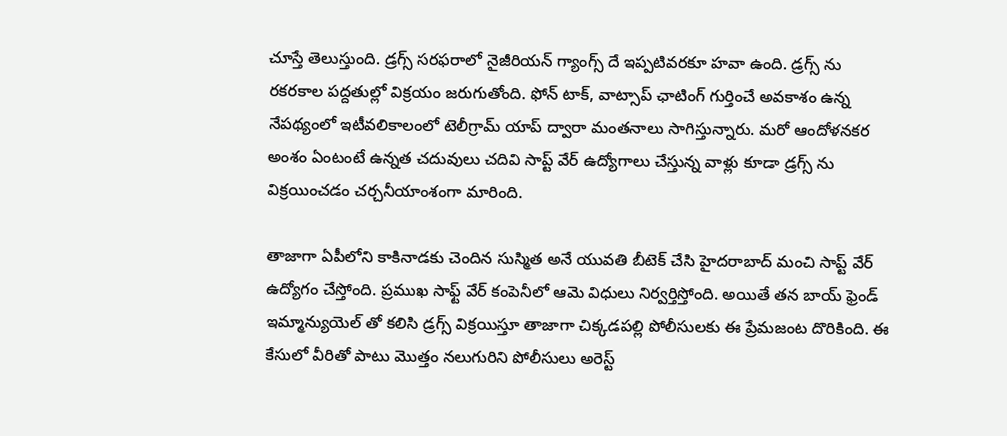చూస్తే తెలుస్తుంది. డ్రగ్స్ సరఫరాలో నైజీరియన్ గ్యాంగ్స్ దే ఇప్పటివరకూ హవా ఉంది. డ్రగ్స్ ను రకరకాల పద్దతుల్లో విక్రయం జరుగుతోంది. ఫోన్ టాక్, వాట్సాప్ ఛాటింగ్ గుర్తించే అవకాశం ఉన్న నేపథ్యంలో ఇటీవలికాలంలో టెలీగ్రామ్ యాప్ ద్వారా మంతనాలు సాగిస్తున్నారు. మరో ఆందోళనకర అంశం ఏంటంటే ఉన్నత చదువులు చదివి సాప్ట్ వేర్ ఉద్యోగాలు చేస్తున్న వాళ్లు కూడా డ్రగ్స్ ను విక్రయించడం చర్చనీయాంశంగా మారింది.

తాజాగా ఏపీలోని కాకినాడకు చెందిన సుస్మిత అనే యువతి బీటెక్ చేసి హైదరాబాద్ మంచి సాప్ట్ వేర్ ఉద్యోగం చేస్తోంది. ప్రముఖ సాఫ్ట్ వేర్ కంపెనీలో ఆమె విధులు నిర్వర్తిస్తోంది. అయితే తన బాయ్ ఫ్రెండ్ ఇమ్మాన్యుయెల్ తో కలిసి డ్రగ్స్ విక్రయిస్తూ తాజాగా చిక్కడపల్లి పోలీసులకు ఈ ప్రేమజంట దొరికింది. ఈ కేసులో వీరితో పాటు మొత్తం నలుగురిని పోలీసులు అరెస్ట్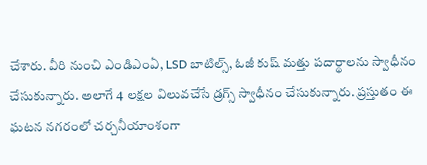చేశారు. వీరి నుంచి ఎండిఎంఏ, LSD బాటిల్స్, ఓజీ కుష్ మత్తు పదార్థాలను స్వాధీనం చేసుకున్నారు. అలాగే 4 లక్షల విలువచేసే డ్రగ్స్ స్వాధీనం చేసుకున్నారు. ప్రస్తుతం ఈ ఘటన నగరంలో చర్చనీయాంశంగా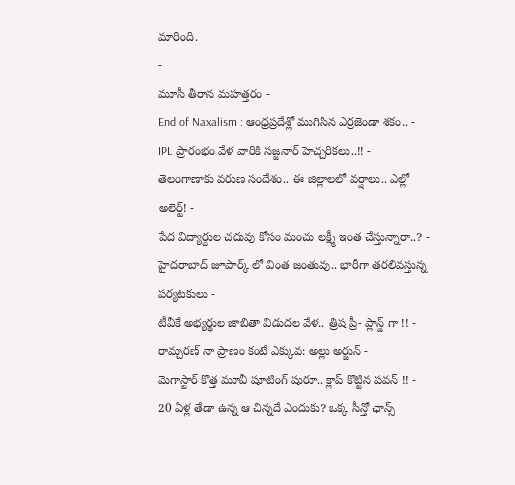మారింది.
-
మూసీ తీరాన మహత్తరం -
End of Naxalism : ఆంధ్రప్రదేశ్లో ముగిసిన ఎర్రజెండా శకం.. -
IPL ప్రారంభం వేళ వారికి సజ్జనార్ హెచ్చరికలు..!! -
తెలంగాణాకు వరుణ సందేశం.. ఈ జిల్లాలలో వర్షాలు.. ఎల్లో అలెర్ట్! -
పేద విద్యార్దుల చదువు కోసం మంచు లక్ష్మీ ఇంత చేస్తున్నారా..? -
హైదరాబాద్ జూపార్క్ లో వింత జంతువు.. భారీగా తరలివస్తున్న పర్యటకులు -
టీవీకే అభ్యర్థుల జాబితా విడుదల వేళ.. త్రిష ప్రీ- ప్లాన్డ్ గా !! -
రామ్చరణ్ నా ప్రాణం కంటే ఎక్కువ: అల్లు అర్జున్ -
మెగాస్టార్ కొత్త మూవీ షూటింగ్ షురూ.. క్లాప్ కొట్టిన పవన్ !! -
20 ఏళ్ల తేడా ఉన్న ఆ చిన్నదే ఎందుకు? ఒక్క సీన్తో ఛాన్స్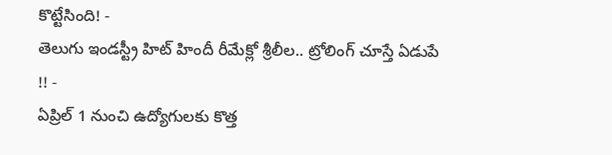కొట్టేసింది! -
తెలుగు ఇండస్ట్రీ హిట్ హిందీ రీమేక్లో శ్రీలీల.. ట్రోలింగ్ చూస్తే ఏడుపే !! -
ఏప్రిల్ 1 నుంచి ఉద్యోగులకు కొత్త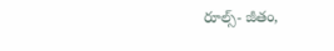రూల్స్- జీతం,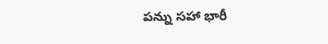పన్ను సహా భారీ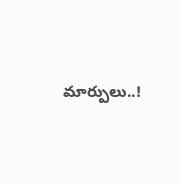మార్పులు..!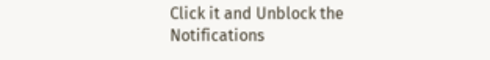Click it and Unblock the Notifications